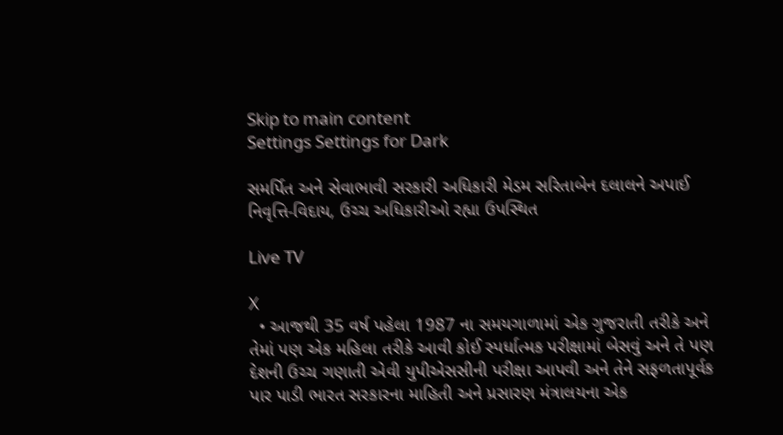Skip to main content
Settings Settings for Dark

સમર્પિત અને સેવાભાવી સરકારી અધિકારી મેડમ સરિતાબેન દલાલને અપાઈ નિવૃત્તિ-વિદાય, ઉચ્ચ અધિકારીઓ રહ્યા ઉપસ્થિત

Live TV

X
  • આજથી 35 વર્ષ પહેલા 1987 ના સમયગાળામાં એક ગુજરાતી તરીકે અને તેમાં પણ એક મહિલા તરીકે આવી કોઈ સ્પર્ધાત્મક પરીક્ષામાં બેસવું અને તે પણ દેશની ઉચ્ચ ગણાતી એવી યુપીએસસીની પરીક્ષા આપવી અને તેને સફળતાપૂર્વક પાર પાડી ભારત સરકારના માહિતી અને પ્રસારણ મંત્રાલયના એક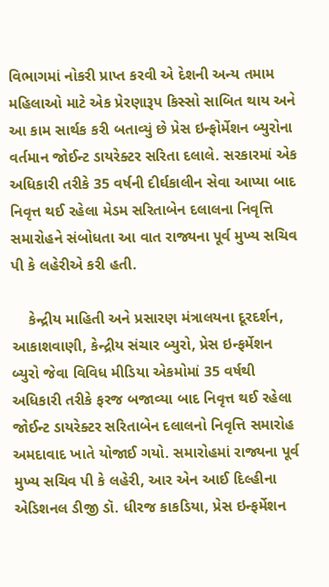વિભાગમાં નોકરી પ્રાપ્ત કરવી એ દેશની અન્ય તમામ મહિલાઓ માટે એક પ્રેરણારૂપ કિસ્સો સાબિત થાય અને આ કામ સાર્થક કરી બતાવ્યું છે પ્રેસ ઇન્ફોર્મેશન બ્યુરોના વર્તમાન જોઈન્ટ ડાયરેક્ટર સરિતા દલાલે. સરકારમાં એક અધિકારી તરીકે 35 વર્ષની દીર્ઘકાલીન સેવા આપ્યા બાદ નિવૃત્ત થઈ રહેલા મેડમ સરિતાબેન દલાલના નિવૃત્તિ સમારોહને સંબોધતા આ વાત રાજ્યના પૂર્વ મુખ્ય સચિવ પી કે લહેરીએ કરી હતી.

    કેન્દ્રીય માહિતી અને પ્રસારણ મંત્રાલયના દૂરદર્શન, આકાશવાણી, કેન્દ્રીય સંચાર બ્યુરો, પ્રેસ ઇન્ફર્મેશન બ્યુરો જેવા વિવિધ મીડિયા એકમોમાં 35 વર્ષથી અધિકારી તરીકે ફરજ બજાવ્યા બાદ નિવૃત્ત થઈ રહેલા જોઈન્ટ ડાયરેક્ટર સરિતાબેન દલાલનો નિવૃત્તિ સમારોહ અમદાવાદ ખાતે યોજાઈ ગયો. સમારોહમાં રાજ્યના પૂર્વ મુખ્ય સચિવ પી કે લહેરી, આર એન આઈ દિલ્હીના એડિશનલ ડીજી ડૉ. ધીરજ કાકડિયા, પ્રેસ ઇન્ફર્મેશન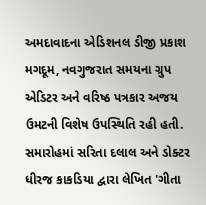અમદાવાદના એડિશનલ ડીજી પ્રકાશ મગદૂમ, નવગુજરાત સમયના ગ્રુપ એડિટર અને વરિષ્ઠ પત્રકાર અજય ઉમટની વિશેષ ઉપસ્થિતિ રહી હતી. સમારોહમાં સરિતા દલાલ અને ડોક્ટર ધીરજ કાકડિયા દ્વારા લેખિત 'ગીતા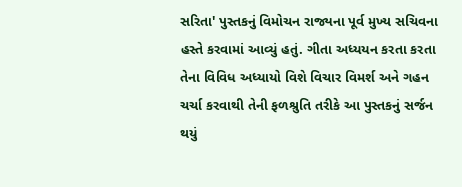સરિતા' પુસ્તકનું વિમોચન રાજ્યના પૂર્વ મુખ્ય સચિવના હસ્તે કરવામાં આવ્યું હતું. ગીતા અધ્યયન કરતા કરતા તેના વિવિધ અધ્યાયો વિશે વિચાર વિમર્શ અને ગહન ચર્ચા કરવાથી તેની ફળશ્રુતિ તરીકે આ પુસ્તકનું સર્જન થયું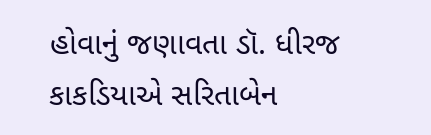હોવાનું જણાવતા ડૉ. ધીરજ કાકડિયાએ સરિતાબેન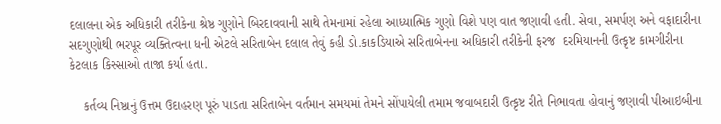દલાલના એક અધિકારી તરીકેના શ્રેષ્ઠ ગુણોને બિરદાવવાની સાથે તેમનામાં રહેલા આધ્યાત્મિક ગુણો વિશે પણ વાત જણાવી હતી. સેવા, સમર્પણ અને વફાદારીના સદગુણોથી ભરપૂર વ્યક્તિત્વના ધની એટલે સરિતાબેન દલાલ તેવું કહી ડો.કાકડિયાએ સરિતાબેનના અધિકારી તરીકેની ફરજ  દરમિયાનની ઉત્કૃષ્ટ કામગીરીના કેટલાક કિસ્સાઓ તાજા કર્યા હતા.

    કર્તવ્ય નિષ્ઠાનું ઉત્તમ ઉદાહરણ પૂરું પાડતા સરિતાબેન વર્તમાન સમયમાં તેમને સોંપાયેલી તમામ જવાબદારી ઉત્કૃષ્ટ રીતે નિભાવતા હોવાનું જણાવી પીઆઇબીના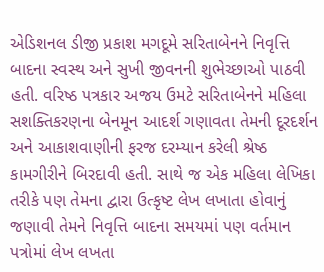એડિશનલ ડીજી પ્રકાશ મગદૂમે સરિતાબેનને નિવૃત્તિ બાદના સ્વસ્થ અને સુખી જીવનની શુભેચ્છાઓ પાઠવી હતી. વરિષ્ઠ પત્રકાર અજય ઉમટે સરિતાબેનને મહિલા સશક્તિકરણના બેનમૂન આદર્શ ગણાવતા તેમની દૂરદર્શન અને આકાશવાણીની ફરજ દરમ્યાન કરેલી શ્રેષ્ઠ કામગીરીને બિરદાવી હતી. સાથે જ એક મહિલા લેખિકા તરીકે પણ તેમના દ્વારા ઉત્કૃષ્ટ લેખ લખાતા હોવાનું જણાવી તેમને નિવૃત્તિ બાદના સમયમાં પણ વર્તમાન પત્રોમાં લેખ લખતા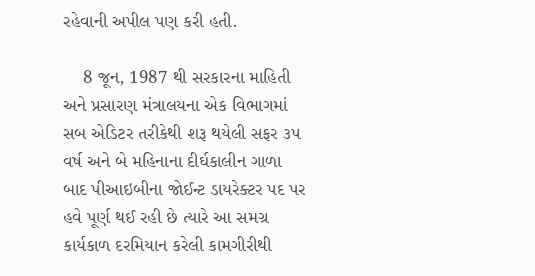રહેવાની અપીલ પણ કરી હતી.

    8 જૂન, 1987 થી સરકારના માહિતી અને પ્રસારણ મંત્રાલયના એક વિભાગમાં સબ એડિટર તરીકેથી શરૂ થયેલી સફર ૩૫ વર્ષ અને બે મહિનાના દીર્ઘકાલીન ગાળા બાદ પીઆઇબીના જોઈન્ટ ડાયરેક્ટર પદ પર હવે પૂર્ણ થઈ રહી છે ત્યારે આ સમગ્ર કાર્યકાળ દરમિયાન કરેલી કામગીરીથી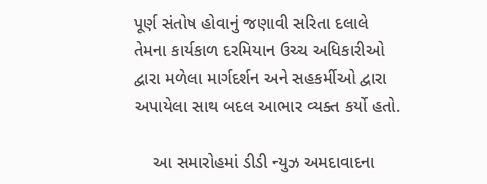પૂર્ણ સંતોષ હોવાનું જણાવી સરિતા દલાલે તેમના કાર્યકાળ દરમિયાન ઉચ્ચ અધિકારીઓ દ્વારા મળેલા માર્ગદર્શન અને સહકર્મીઓ દ્વારા અપાયેલા સાથ બદલ આભાર વ્યક્ત કર્યો હતો.

    આ સમારોહમાં ડીડી ન્યુઝ અમદાવાદના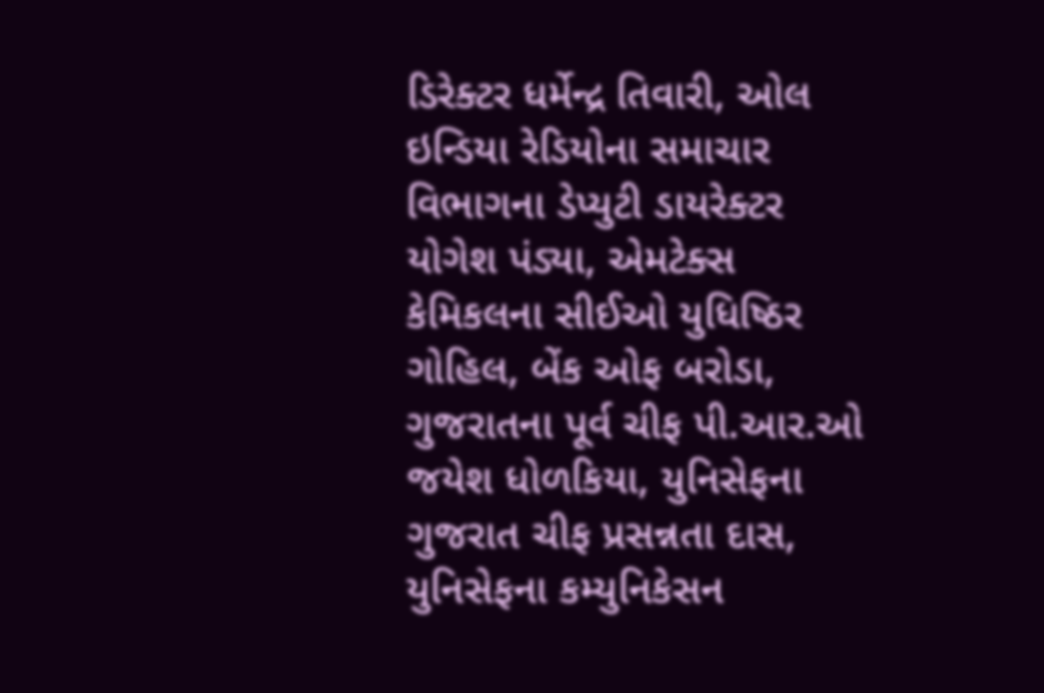ડિરેક્ટર ધર્મેન્દ્ર તિવારી, ઓલ ઇન્ડિયા રેડિયોના સમાચાર વિભાગના ડેપ્યુટી ડાયરેક્ટર યોગેશ પંડ્યા, એમટેક્સ કેમિકલના સીઈઓ યુધિષ્ઠિર ગોહિલ, બેંક ઓફ બરોડા, ગુજરાતના પૂર્વ ચીફ પી.આર.ઓ જયેશ ધોળકિયા, યુનિસેફના ગુજરાત ચીફ પ્રસન્નતા દાસ, યુનિસેફના કમ્યુનિકેસન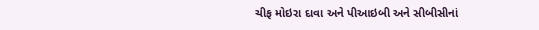ચીફ મોઇરા દાવા અને પીઆઇબી અને સીબીસીનાં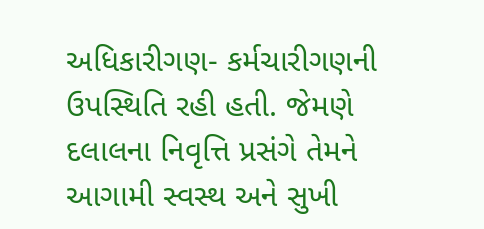અધિકારીગણ- કર્મચારીગણની ઉપસ્થિતિ રહી હતી. જેમણે દલાલના નિવૃત્તિ પ્રસંગે તેમને આગામી સ્વસ્થ અને સુખી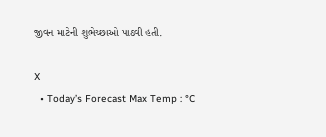જીવન માટેની શુભેચ્છાઓ પાઠવી હતી.

X
  • Today’s Forecast Max Temp : °C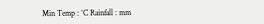Min Temp : °C Rainfall : mm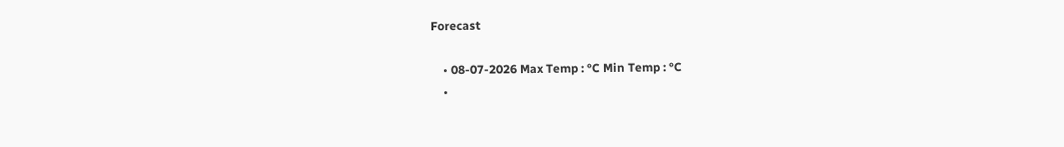Forecast

    • 08-07-2026 Max Temp : °C Min Temp : °C
    •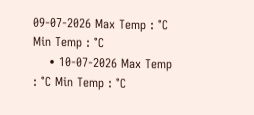09-07-2026 Max Temp : °C Min Temp : °C
    • 10-07-2026 Max Temp : °C Min Temp : °C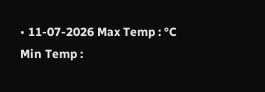• 11-07-2026 Max Temp : °C Min Temp :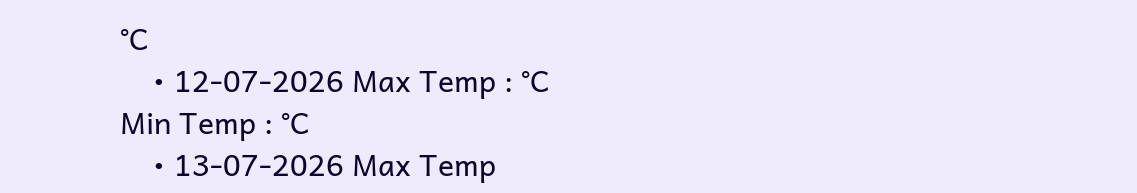°C
    • 12-07-2026 Max Temp : °C Min Temp : °C
    • 13-07-2026 Max Temp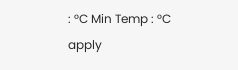: °C Min Temp : °C
apply